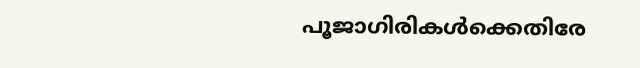പൂജാഗിരികള്‍ക്കെതിരേ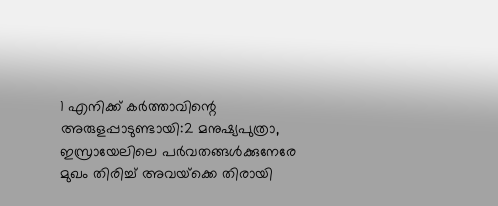1 എനിക്ക് കര്‍ത്താവിന്റെ അരുളപ്പാടുണ്ടായി:2 മനുഷ്യപുത്രാ, ഇസ്രായേലിലെ പര്‍വതങ്ങള്‍ക്കുനേരേ മുഖം തിരിച്ച് അവയ്‌ക്കെ തിരായി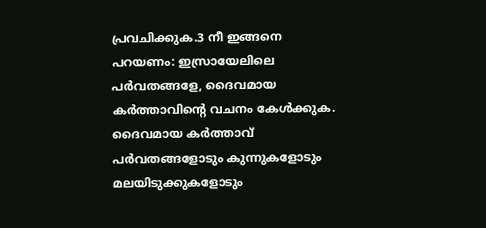പ്രവചിക്കുക.3 നീ ഇങ്ങനെ പറയണം: ഇസ്രായേലിലെ പര്‍വതങ്ങളേ, ദൈവമായ കര്‍ത്താവിന്റെ വചനം കേള്‍ക്കുക. ദൈവമായ കര്‍ത്താവ് പര്‍വതങ്ങളോടും കുന്നുകളോടും മലയിടുക്കുകളോടും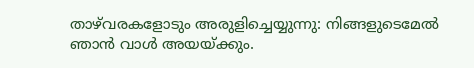താഴ്‌വരകളോടും അരുളിച്ചെയ്യുന്നു: നിങ്ങളുടെമേല്‍ ഞാന്‍ വാള്‍ അയയ്ക്കും.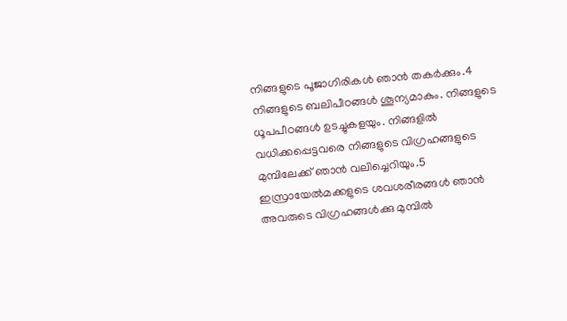നിങ്ങളുടെ പൂജാഗിരികള്‍ ഞാന്‍ തകര്‍ക്കും.4 നിങ്ങളുടെ ബലിപീഠങ്ങള്‍ ശൂന്യമാകും. നിങ്ങളുടെ ധൂപപീഠങ്ങള്‍ ഉടച്ചുകളയും. നിങ്ങളില്‍ വധിക്കപ്പെട്ടവരെ നിങ്ങളുടെ വിഗ്രഹങ്ങളുടെ മുമ്പിലേക്ക് ഞാന്‍ വലിച്ചെറിയും.5 ഇസ്രായേല്‍മക്കളുടെ ശവശരീരങ്ങള്‍ ഞാന്‍ അവരുടെ വിഗ്രഹങ്ങള്‍ക്കു മുമ്പില്‍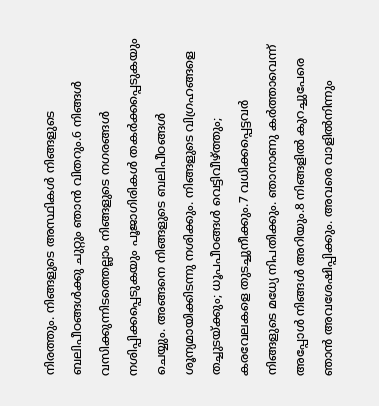നിരത്തും. നിങ്ങളുടെ അസ്ഥികള്‍ നിങ്ങളുടെ ബലിപീഠങ്ങള്‍ക്കു ചുറ്റും ഞാന്‍ വിതറും.6 നിങ്ങള്‍ വസിക്കുന്നിടത്തെല്ലാം നിങ്ങളുടെ നഗരങ്ങള്‍ നശിപ്പിക്കപ്പെടുകയും പൂജാഗിരികള്‍ തകര്‍ക്കപ്പെടുകയും ചെയ്യും. അങ്ങനെ നിങ്ങളുടെ ബലിപീഠങ്ങള്‍ ശൂന്യമായിക്കിടന്നു നശിക്കും. നിങ്ങളുടെ വിഗ്രഹങ്ങളെ തച്ചുടയ്ക്കും; ധൂപപീഠങ്ങള്‍ വെട്ടിവീഴ്ത്തും; കരവേലകളെ തുടച്ചുനീക്കും.7 വധിക്കപ്പെട്ടവര്‍ നിങ്ങളുടെ മധ്യേ നിപതിക്കും. ഞാനാണു കര്‍ത്താവെന്ന് അപ്പോള്‍ നിങ്ങള്‍ അറിയും.8 നിങ്ങളില്‍ കുറച്ചുപേരെ ഞാന്‍ അവശേഷിപ്പിക്കും. അവരെ വാളില്‍നിന്നും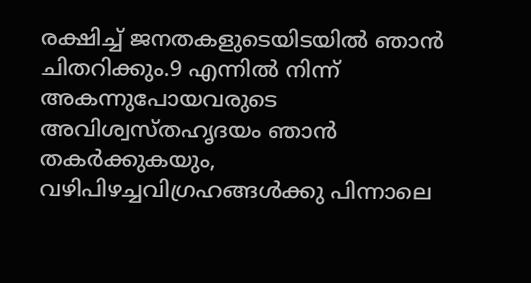രക്ഷിച്ച് ജനതകളുടെയിടയില്‍ ഞാന്‍ ചിതറിക്കും.9 എന്നില്‍ നിന്ന് അകന്നുപോയവരുടെ അവിശ്വസ്തഹൃദയം ഞാന്‍ തകര്‍ക്കുകയും, വഴിപിഴച്ചവിഗ്രഹങ്ങള്‍ക്കു പിന്നാലെ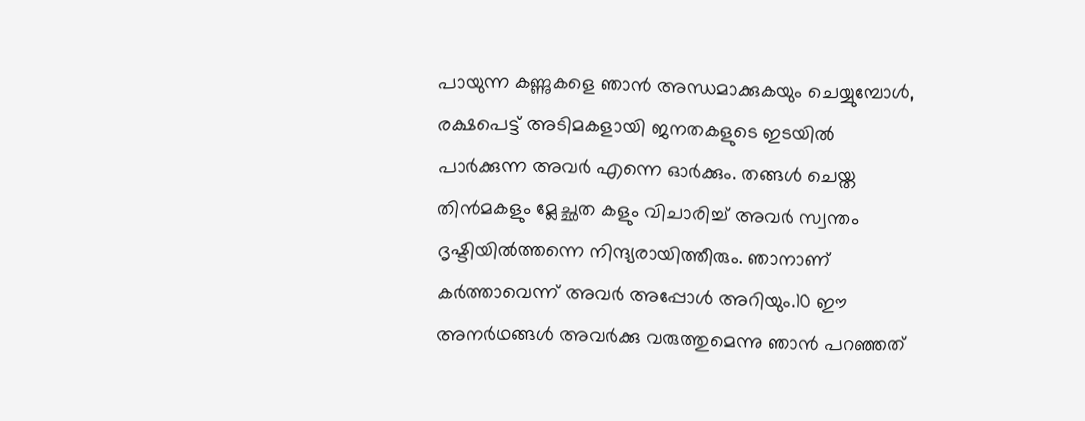പായുന്ന കണ്ണുകളെ ഞാന്‍ അന്ധമാക്കുകയും ചെയ്യുമ്പോള്‍, രക്ഷപെട്ട് അടിമകളായി ജനതകളുടെ ഇടയില്‍ പാര്‍ക്കുന്ന അവര്‍ എന്നെ ഓര്‍ക്കും. തങ്ങള്‍ ചെയ്ത തിന്‍മകളും മ്ലേച്ഛത കളും വിചാരിച്ച് അവര്‍ സ്വന്തം ദൃഷ്ടിയില്‍ത്തന്നെ നിന്ദ്യരായിത്തീരും. ഞാനാണ് കര്‍ത്താവെന്ന് അവര്‍ അപ്പോള്‍ അറിയും.10 ഈ അനര്‍ഥങ്ങള്‍ അവര്‍ക്കു വരുത്തുമെന്നു ഞാന്‍ പറഞ്ഞത്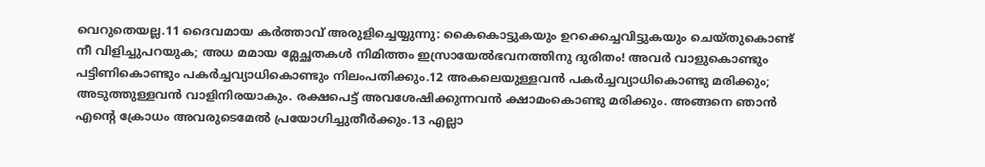വെറുതെയല്ല.11 ദൈവമായ കര്‍ത്താവ് അരുളിച്ചെയ്യുന്നു: കൈകൊട്ടുകയും ഉറക്കെച്ചവിട്ടുകയും ചെയ്തുകൊണ്ട് നീ വിളിച്ചുപറയുക; അധ മമായ മ്ലേച്ഛതകള്‍ നിമിത്തം ഇസ്രായേല്‍ഭവനത്തിനു ദുരിതം! അവര്‍ വാളുകൊണ്ടും പട്ടിണികൊണ്ടും പകര്‍ച്ചവ്യാധികൊണ്ടും നിലംപതിക്കും.12 അകലെയുള്ളവന്‍ പകര്‍ച്ചവ്യാധികൊണ്ടു മരിക്കും; അടുത്തുള്ളവന്‍ വാളിനിരയാകും. രക്ഷപെട്ട് അവശേഷിക്കുന്നവന്‍ ക്ഷാമംകൊണ്ടു മരിക്കും. അങ്ങനെ ഞാന്‍ എന്റെ ക്രോധം അവരുടെമേല്‍ പ്രയോഗിച്ചുതീര്‍ക്കും.13 എല്ലാ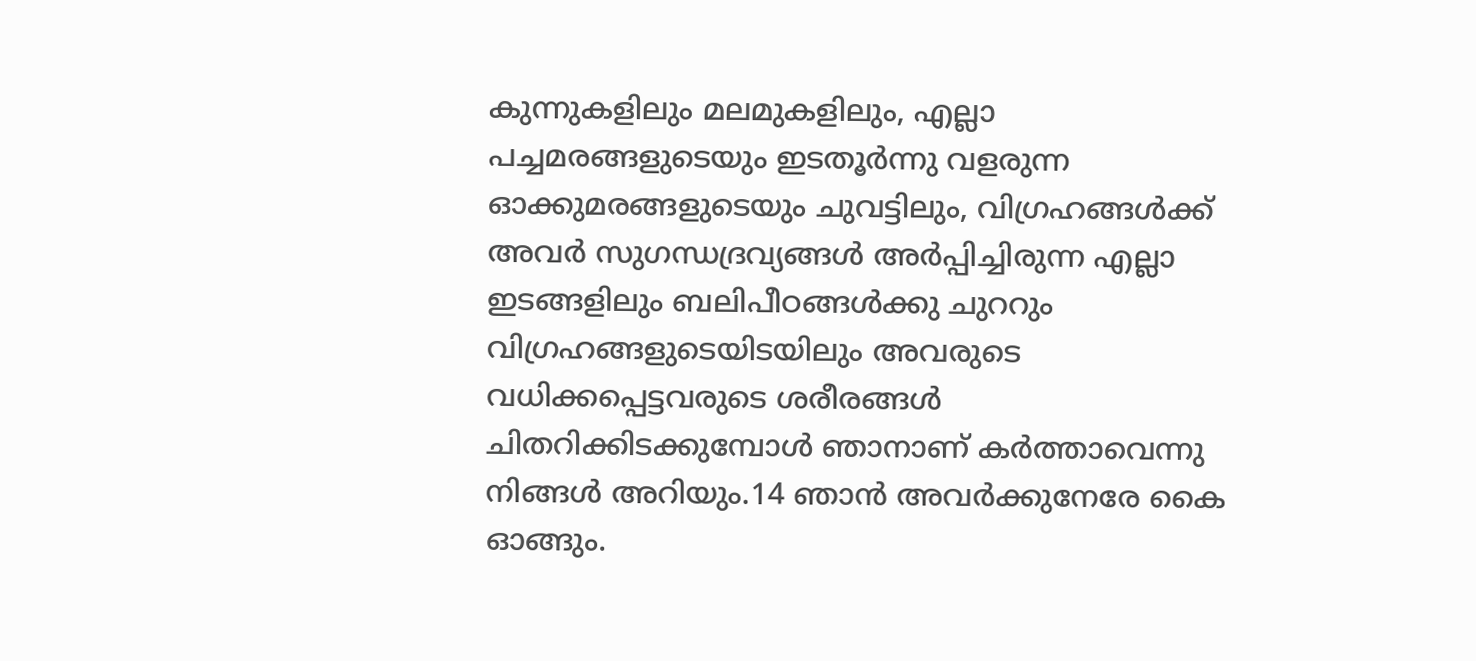കുന്നുകളിലും മലമുകളിലും, എല്ലാ പച്ചമരങ്ങളുടെയും ഇടതൂര്‍ന്നു വളരുന്ന ഓക്കുമരങ്ങളുടെയും ചുവട്ടിലും, വിഗ്രഹങ്ങള്‍ക്ക് അവര്‍ സുഗന്ധദ്രവ്യങ്ങള്‍ അര്‍പ്പിച്ചിരുന്ന എല്ലാ ഇടങ്ങളിലും ബലിപീഠങ്ങള്‍ക്കു ചുററും വിഗ്രഹങ്ങളുടെയിടയിലും അവരുടെ വധിക്കപ്പെട്ടവരുടെ ശരീരങ്ങള്‍ ചിതറിക്കിടക്കുമ്പോള്‍ ഞാനാണ് കര്‍ത്താവെന്നു നിങ്ങള്‍ അറിയും.14 ഞാന്‍ അവര്‍ക്കുനേരേ കൈ ഓങ്ങും.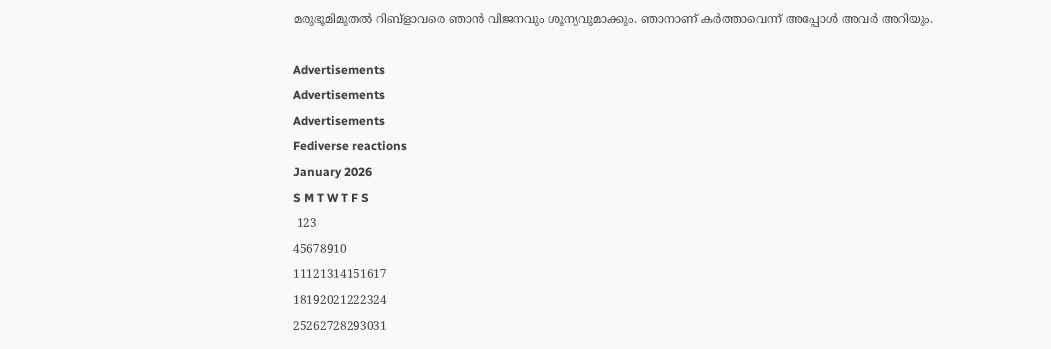മരുഭൂമിമുതല്‍ റിബ്‌ളാവരെ ഞാന്‍ വിജനവും ശൂന്യവുമാക്കും. ഞാനാണ് കര്‍ത്താവെന്ന് അപ്പോള്‍ അവര്‍ അറിയും.

Advertisements
Advertisements
Advertisements
Fediverse reactions
January 2026
S M T W T F S
 123
45678910
11121314151617
18192021222324
25262728293031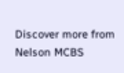Discover more from Nelson MCBS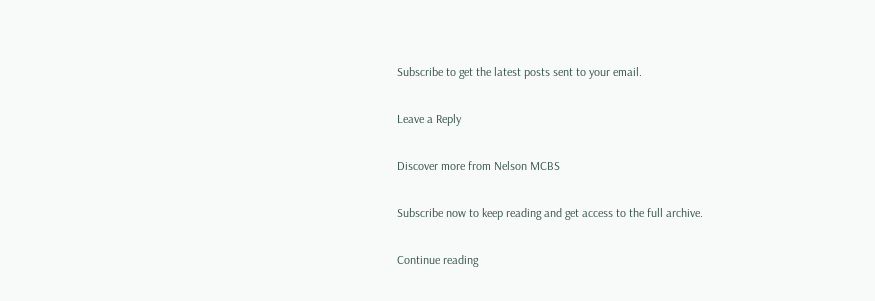Subscribe to get the latest posts sent to your email.

Leave a Reply

Discover more from Nelson MCBS

Subscribe now to keep reading and get access to the full archive.

Continue reading